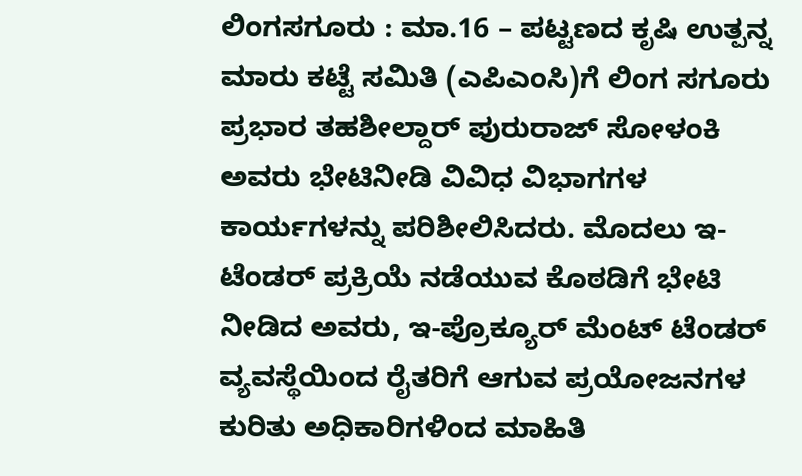ಲಿಂಗಸಗೂರು : ಮಾ.16 – ಪಟ್ಟಣದ ಕೃಷಿ ಉತ್ಪನ್ನ ಮಾರು ಕಟ್ಟೆ ಸಮಿತಿ (ಎಪಿಎಂಸಿ)ಗೆ ಲಿಂಗ ಸಗೂರು ಪ್ರಭಾರ ತಹಶೀಲ್ದಾರ್ ಪುರುರಾಜ್ ಸೋಳಂಕಿ ಅವರು ಭೇಟಿನೀಡಿ ವಿವಿಧ ವಿಭಾಗಗಳ ಕಾರ್ಯಗಳನ್ನು ಪರಿಶೀಲಿಸಿದರು. ಮೊದಲು ಇ-ಟೆಂಡರ್ ಪ್ರಕ್ರಿಯೆ ನಡೆಯುವ ಕೊಠಡಿಗೆ ಭೇಟಿ ನೀಡಿದ ಅವರು, ಇ-ಪ್ರೊಕ್ಯೂರ್ ಮೆಂಟ್ ಟೆಂಡರ್ ವ್ಯವಸ್ಥೆಯಿಂದ ರೈತರಿಗೆ ಆಗುವ ಪ್ರಯೋಜನಗಳ ಕುರಿತು ಅಧಿಕಾರಿಗಳಿಂದ ಮಾಹಿತಿ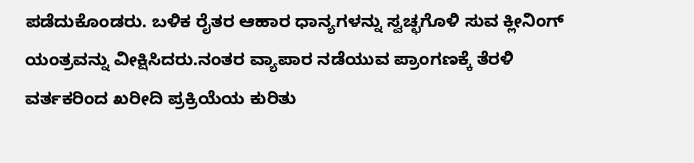ಪಡೆದುಕೊಂಡರು. ಬಳಿಕ ರೈತರ ಆಹಾರ ಧಾನ್ಯಗಳನ್ನು ಸ್ವಚ್ಛಗೊಳಿ ಸುವ ಕ್ಲೀನಿಂಗ್ ಯಂತ್ರವನ್ನು ವೀಕ್ಷಿಸಿದರು.ನಂತರ ವ್ಯಾಪಾರ ನಡೆಯುವ ಪ್ರಾಂಗಣಕ್ಕೆ ತೆರಳಿ ವರ್ತಕರಿಂದ ಖರೀದಿ ಪ್ರಕ್ರಿಯೆಯ ಕುರಿತು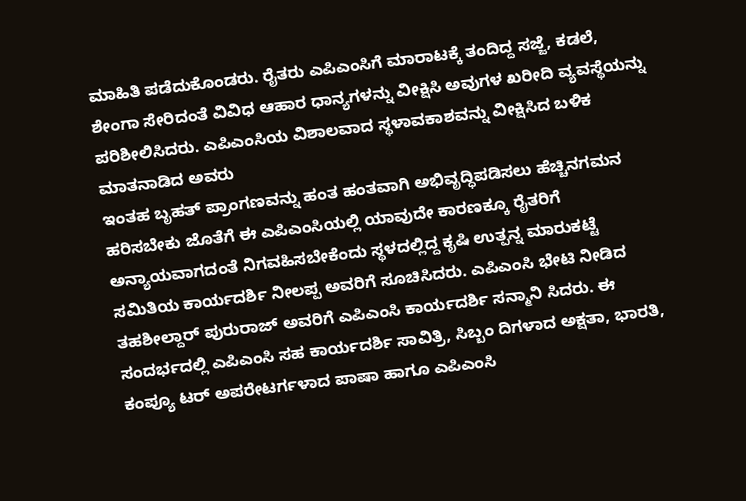ಮಾಹಿತಿ ಪಡೆದುಕೊಂಡರು. ರೈತರು ಎಪಿಎಂಸಿಗೆ ಮಾರಾಟಕ್ಕೆ ತಂದಿದ್ದ ಸಜ್ಜೆ, ಕಡಲೆ, ಶೇಂಗಾ ಸೇರಿದಂತೆ ವಿವಿಧ ಆಹಾರ ಧಾನ್ಯಗಳನ್ನು ವೀಕ್ಷಿಸಿ ಅವುಗಳ ಖರೀದಿ ವ್ಯವಸ್ಥೆಯನ್ನು ಪರಿಶೀಲಿಸಿದರು. ಎಪಿಎಂಸಿಯ ವಿಶಾಲವಾದ ಸ್ಥಳಾವಕಾಶವನ್ನು ವೀಕ್ಷಿಸಿದ ಬಳಿಕ ಮಾತನಾಡಿದ ಅವರು
ಇಂತಹ ಬೃಹತ್ ಪ್ರಾಂಗಣವನ್ನು ಹಂತ ಹಂತವಾಗಿ ಅಭಿವೃದ್ಧಿಪಡಿಸಲು ಹೆಚ್ಚಿನಗಮನ ಹರಿಸಬೇಕು ಜೊತೆಗೆ ಈ ಎಪಿಎಂಸಿಯಲ್ಲಿ ಯಾವುದೇ ಕಾರಣಕ್ಕೂ ರೈತರಿಗೆ ಅನ್ಯಾಯವಾಗದಂತೆ ನಿಗವಹಿಸಬೇಕೆಂದು ಸ್ಥಳದಲ್ಲಿದ್ದ ಕೃಷಿ ಉತ್ಪನ್ನ ಮಾರುಕಟ್ಟೆ ಸಮಿತಿಯ ಕಾರ್ಯದರ್ಶಿ ನೀಲಪ್ಪ ಅವರಿಗೆ ಸೂಚಿಸಿದರು. ಎಪಿಎಂಸಿ ಭೇಟಿ ನೀಡಿದ ತಹಶೀಲ್ದಾರ್ ಪುರುರಾಜ್ ಅವರಿಗೆ ಎಪಿಎಂಸಿ ಕಾರ್ಯದರ್ಶಿ ಸನ್ಮಾನಿ ಸಿದರು. ಈ ಸಂದರ್ಭದಲ್ಲಿ ಎಪಿಎಂಸಿ ಸಹ ಕಾರ್ಯದರ್ಶಿ ಸಾವಿತ್ರಿ, ಸಿಬ್ಬಂ ದಿಗಳಾದ ಅಕ್ಷತಾ, ಭಾರತಿ, ಕಂಪ್ಯೂ ಟರ್ ಅಪರೇಟರ್ಗಳಾದ ಪಾಷಾ ಹಾಗೂ ಎಪಿಎಂಸಿ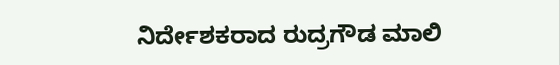ನಿರ್ದೇಶಕರಾದ ರುದ್ರಗೌಡ ಮಾಲಿ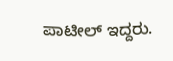ಪಾಟೀಲ್ ಇದ್ದರು.